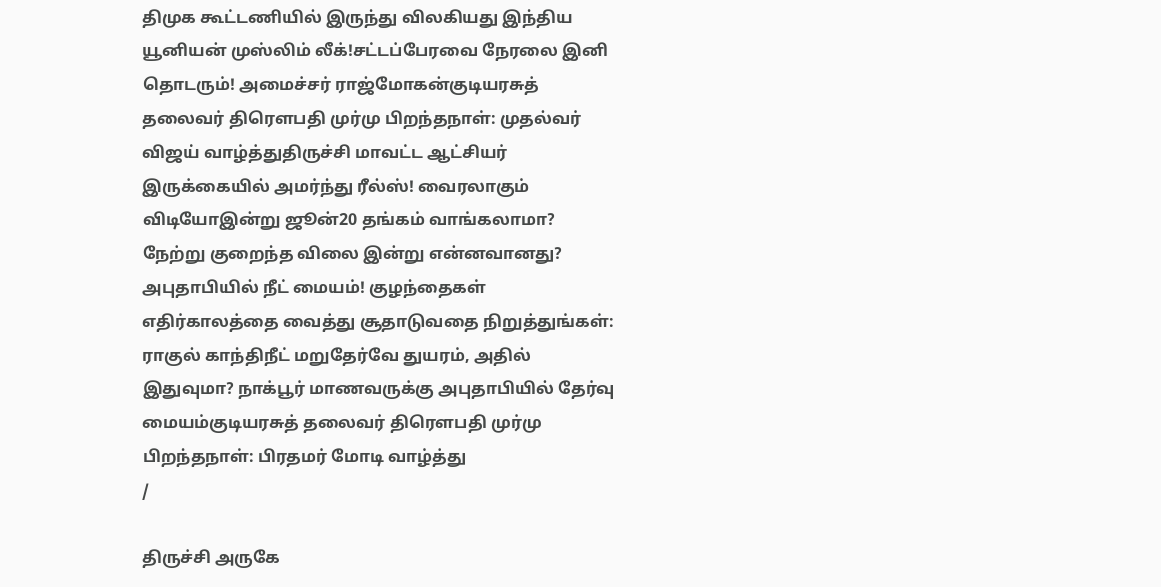திமுக கூட்டணியில் இருந்து விலகியது இந்திய யூனியன் முஸ்லிம் லீக்!சட்டப்பேரவை நேரலை இனி தொடரும்! அமைச்சர் ராஜ்மோகன்குடியரசுத் தலைவர் திரௌபதி முர்மு பிறந்தநாள்: முதல்வர் விஜய் வாழ்த்துதிருச்சி மாவட்ட ஆட்சியர் இருக்கையில் அமர்ந்து ரீல்ஸ்! வைரலாகும் விடியோஇன்று ஜூன்20 தங்கம் வாங்கலாமா? நேற்று குறைந்த விலை இன்று என்னவானது? அபுதாபியில் நீட் மையம்! குழந்தைகள் எதிர்காலத்தை வைத்து சூதாடுவதை நிறுத்துங்கள்: ராகுல் காந்திநீட் மறுதேர்வே துயரம், அதில் இதுவுமா? நாக்பூர் மாணவருக்கு அபுதாபியில் தேர்வு மையம்குடியரசுத் தலைவர் திரௌபதி முர்மு பிறந்தநாள்: பிரதமர் மோடி வாழ்த்து
/

திருச்சி அருகே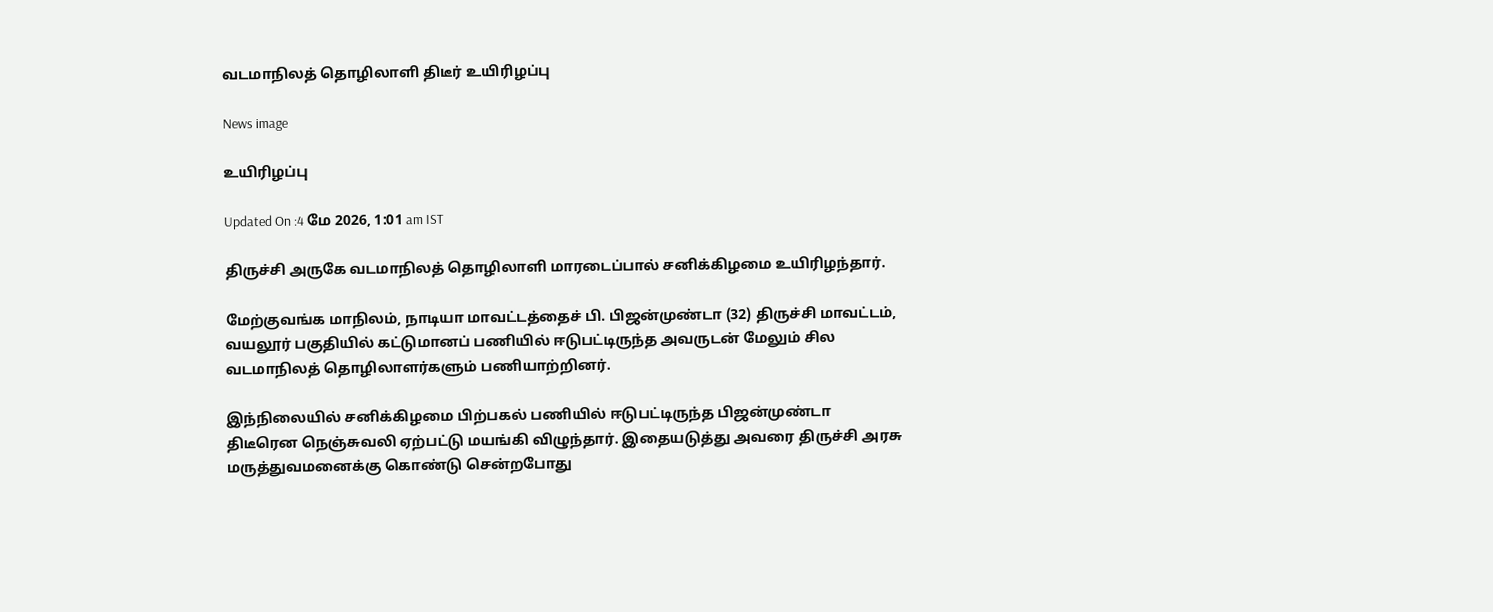வடமாநிலத் தொழிலாளி திடீர் உயிரிழப்பு

News image

உயிரிழப்பு

Updated On :4 மே 2026, 1:01 am IST

திருச்சி அருகே வடமாநிலத் தொழிலாளி மாரடைப்பால் சனிக்கிழமை உயிரிழந்தார்.

மேற்குவங்க மாநிலம், நாடியா மாவட்டத்தைச் பி. பிஜன்முண்டா (32) திருச்சி மாவட்டம், வயலூர் பகுதியில் கட்டுமானப் பணியில் ஈடுபட்டிருந்த அவருடன் மேலும் சில வடமாநிலத் தொழிலாளர்களும் பணியாற்றினர்.

இந்நிலையில் சனிக்கிழமை பிற்பகல் பணியில் ஈடுபட்டிருந்த பிஜன்முண்டா திடீரென நெஞ்சுவலி ஏற்பட்டு மயங்கி விழுந்தார். இதையடுத்து அவரை திருச்சி அரசு மருத்துவமனைக்கு கொண்டு சென்றபோது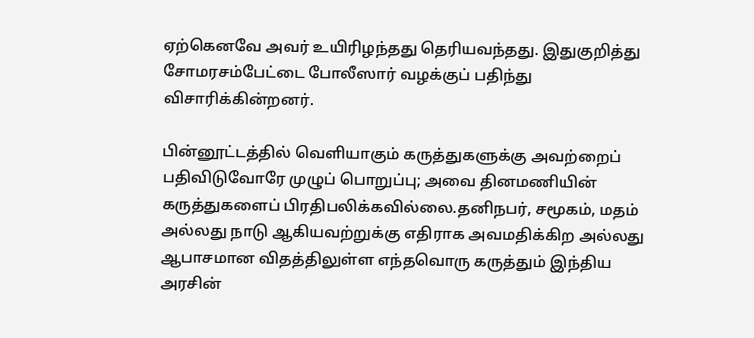ஏற்கெனவே அவர் உயிரிழந்தது தெரியவந்தது. இதுகுறித்து சோமரசம்பேட்டை போலீஸார் வழக்குப் பதிந்து விசாரிக்கின்றனர்.

பின்னூட்டத்தில் வெளியாகும் கருத்துகளுக்கு அவற்றைப் பதிவிடுவோரே முழுப் பொறுப்பு; அவை தினமணியின் கருத்துகளைப் பிரதிபலிக்கவில்லை.தனிநபர், சமூகம், மதம் அல்லது நாடு ஆகியவற்றுக்கு எதிராக அவமதிக்கிற அல்லது ஆபாசமான விதத்திலுள்ள எந்தவொரு கருத்தும் இந்திய அரசின்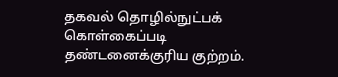தகவல் தொழில்நுட்பக் கொள்கைப்படி தண்டனைக்குரிய குற்றம்.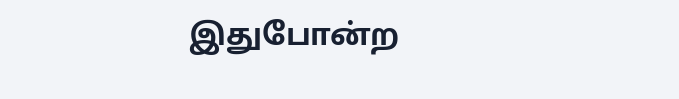இதுபோன்ற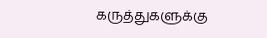கருத்துகளுக்கு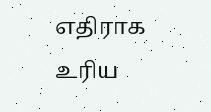எதிராக உரிய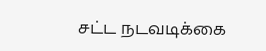சட்ட நடவடிக்கை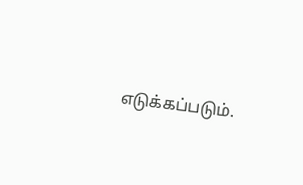எடுக்கப்படும்.